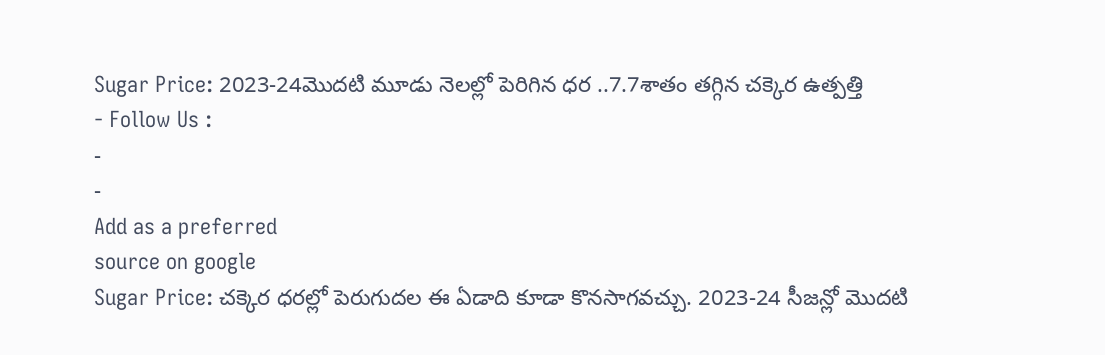Sugar Price: 2023-24మొదటి మూడు నెలల్లో పెరిగిన ధర ..7.7శాతం తగ్గిన చక్కెర ఉత్పత్తి
- Follow Us :
-
-
Add as a preferred
source on google
Sugar Price: చక్కెర ధరల్లో పెరుగుదల ఈ ఏడాది కూడా కొనసాగవచ్చు. 2023-24 సీజన్లో మొదటి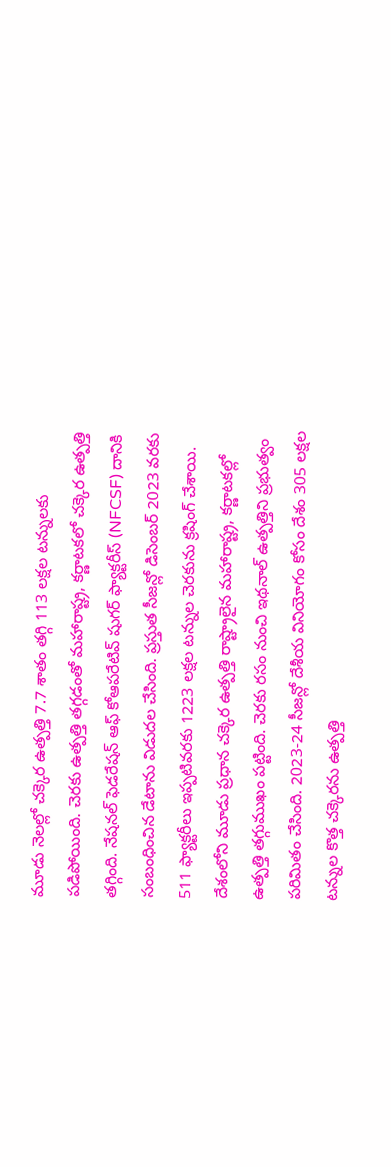మూడు నెలల్లో చక్కెర ఉత్పత్తి 7.7 శాతం తగ్గి 113 లక్షల టన్నులకు పడిపోయింది. చెరకు ఉత్పత్తి తగ్గడంతో మహారాష్ట్ర, కర్ణాటకలో చక్కెర ఉత్పత్తి తగ్గింది. నేషనల్ ఫెడరేషన్ ఆఫ్ కోఆపరేటివ్ షుగర్ ఫ్యాక్టరీస్ (NFCSF) దానికి సంబంధించిన డేటాను విడుదల చేసింది. ప్రస్తుత సీజన్లో డిసెంబర్ 2023 వరకు 511 ఫ్యాక్టరీలు ఇప్పటివరకు 1223 లక్షల టన్నుల చెరకును క్రషింగ్ చేశాయి. దేశంలోని మూడు ప్రధాన చక్కెర ఉత్పత్తి రాష్ట్రాలైన మహారాష్ట్ర, కర్ణాటకల్లో ఉత్పత్తి తగ్గుముఖం పట్టింది. చెరకు రసం నుంచి ఇథనాల్ ఉత్పత్తిని ప్రభుత్వం పరిమితం చేసింది. 2023-24 సీజన్లో దేశీయ వినియోగం కోసం దేశం 305 లక్షల టన్నుల కొత్త చక్కెరను ఉత్పత్తి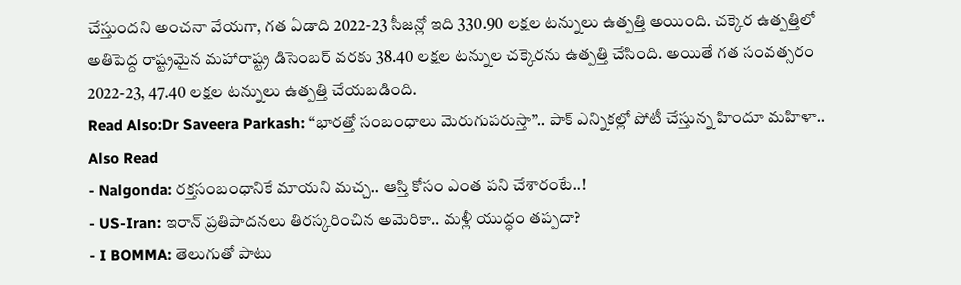చేస్తుందని అంచనా వేయగా, గత ఏడాది 2022-23 సీజన్లో ఇది 330.90 లక్షల టన్నులు ఉత్పత్తి అయింది. చక్కెర ఉత్పత్తిలో అతిపెద్ద రాష్ట్రమైన మహారాష్ట్ర డిసెంబర్ వరకు 38.40 లక్షల టన్నుల చక్కెరను ఉత్పత్తి చేసింది. అయితే గత సంవత్సరం 2022-23, 47.40 లక్షల టన్నులు ఉత్పత్తి చేయబడింది.
Read Also:Dr Saveera Parkash: “భారత్తో సంబంధాలు మెరుగుపరుస్తా”.. పాక్ ఎన్నికల్లో పోటీ చేస్తున్న హిందూ మహిళా..
Also Read
- Nalgonda: రక్తసంబంధానికే మాయని మచ్చ.. ఆస్తి కోసం ఎంత పని చేశారంటే..!
- US-Iran: ఇరాన్ ప్రతిపాదనలు తిరస్కరించిన అమెరికా.. మళ్లీ యుద్ధం తప్పదా?
- I BOMMA: తెలుగుతో పాటు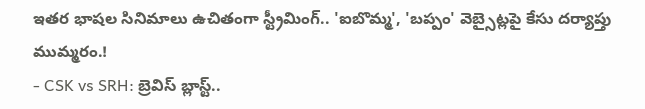ఇతర భాషల సినిమాలు ఉచితంగా స్ట్రీమింగ్.. 'ఐబొమ్మ', 'బప్పం' వెబ్సైట్లపై కేసు దర్యాప్తు ముమ్మరం.!
- CSK vs SRH: బ్రెవిస్ బ్లాస్ట్..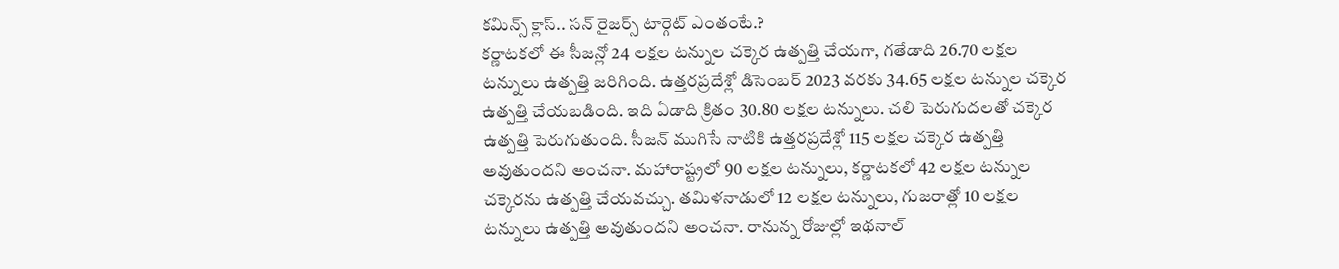కమిన్స్ క్లాస్.. సన్ రైజర్స్ టార్గెట్ ఎంతంటే.?
కర్ణాటకలో ఈ సీజన్లో 24 లక్షల టన్నుల చక్కెర ఉత్పత్తి చేయగా, గతేడాది 26.70 లక్షల టన్నులు ఉత్పత్తి జరిగింది. ఉత్తరప్రదేశ్లో డిసెంబర్ 2023 వరకు 34.65 లక్షల టన్నుల చక్కెర ఉత్పత్తి చేయబడింది. ఇది ఏడాది క్రితం 30.80 లక్షల టన్నులు. చలి పెరుగుదలతో చక్కెర ఉత్పత్తి పెరుగుతుంది. సీజన్ ముగిసే నాటికి ఉత్తరప్రదేశ్లో 115 లక్షల చక్కెర ఉత్పత్తి అవుతుందని అంచనా. మహారాష్ట్రలో 90 లక్షల టన్నులు, కర్ణాటకలో 42 లక్షల టన్నుల చక్కెరను ఉత్పత్తి చేయవచ్చు. తమిళనాడులో 12 లక్షల టన్నులు, గుజరాత్లో 10 లక్షల టన్నులు ఉత్పత్తి అవుతుందని అంచనా. రానున్న రోజుల్లో ఇథనాల్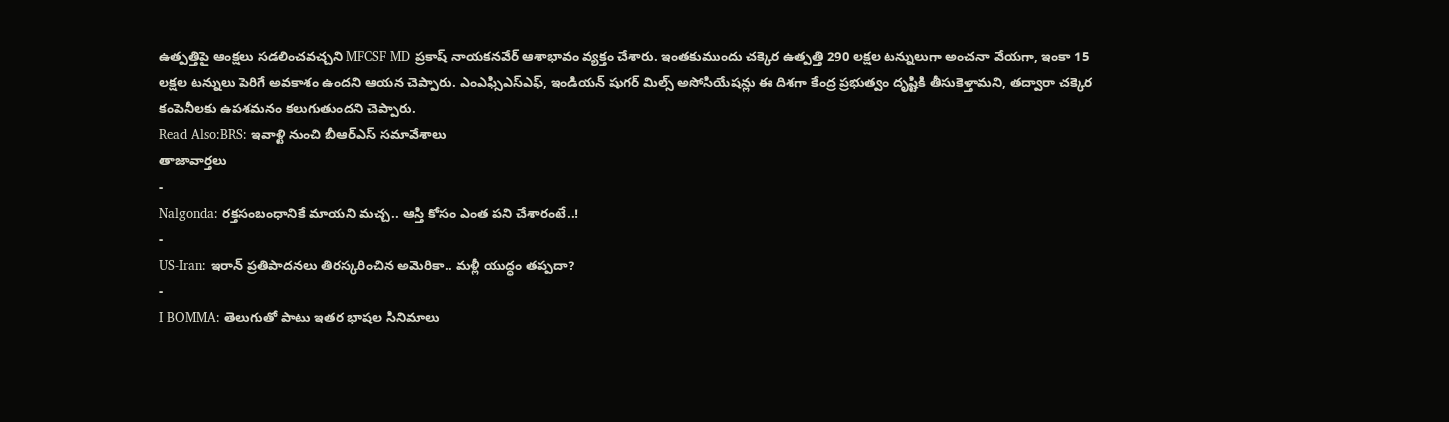ఉత్పత్తిపై ఆంక్షలు సడలించవచ్చని MFCSF MD ప్రకాష్ నాయకనవేర్ ఆశాభావం వ్యక్తం చేశారు. ఇంతకుముందు చక్కెర ఉత్పత్తి 290 లక్షల టన్నులుగా అంచనా వేయగా, ఇంకా 15 లక్షల టన్నులు పెరిగే అవకాశం ఉందని ఆయన చెప్పారు. ఎంఎఫ్సిఎస్ఎఫ్, ఇండియన్ షుగర్ మిల్స్ అసోసియేషన్లు ఈ దిశగా కేంద్ర ప్రభుత్వం దృష్టికి తీసుకెళ్తామని, తద్వారా చక్కెర కంపెనీలకు ఉపశమనం కలుగుతుందని చెప్పారు.
Read Also:BRS: ఇవాళ్టి నుంచి బీఆర్ఎస్ సమావేశాలు
తాజావార్తలు
-
Nalgonda: రక్తసంబంధానికే మాయని మచ్చ.. ఆస్తి కోసం ఎంత పని చేశారంటే..!
-
US-Iran: ఇరాన్ ప్రతిపాదనలు తిరస్కరించిన అమెరికా.. మళ్లీ యుద్ధం తప్పదా?
-
I BOMMA: తెలుగుతో పాటు ఇతర భాషల సినిమాలు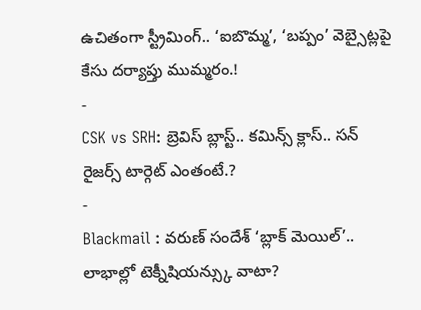ఉచితంగా స్ట్రీమింగ్.. ‘ఐబొమ్మ’, ‘బప్పం’ వెబ్సైట్లపై కేసు దర్యాప్తు ముమ్మరం.!
-
CSK vs SRH: బ్రెవిస్ బ్లాస్ట్.. కమిన్స్ క్లాస్.. సన్ రైజర్స్ టార్గెట్ ఎంతంటే.?
-
Blackmail : వరుణ్ సందేశ్ ‘బ్లాక్ మెయిల్’.. లాభాల్లో టెక్నీషియన్స్కు వాటా?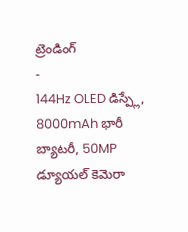ట్రెండింగ్
-
144Hz OLED డిస్ప్లే, 8000mAh భారీ బ్యాటరీ, 50MP డ్యూయల్ కెమెరా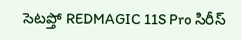సెటప్తో REDMAGIC 11S Pro సిరీస్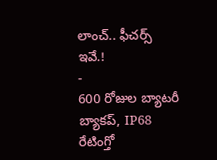లాంచ్.. ఫీచర్స్ ఇవే.!
-
600 రోజుల బ్యాటరీ బ్యాకప్, IP68 రేటింగ్తో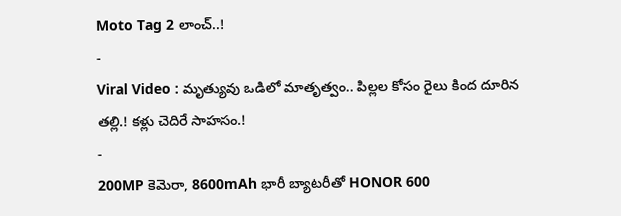Moto Tag 2 లాంచ్..!
-
Viral Video : మృత్యువు ఒడిలో మాతృత్వం.. పిల్లల కోసం రైలు కింద దూరిన తల్లి.! కళ్లు చెదిరే సాహసం.!
-
200MP కెమెరా, 8600mAh భారీ బ్యాటరీతో HONOR 600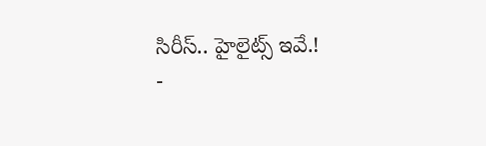సిరీస్.. హైలైట్స్ ఇవే.!
-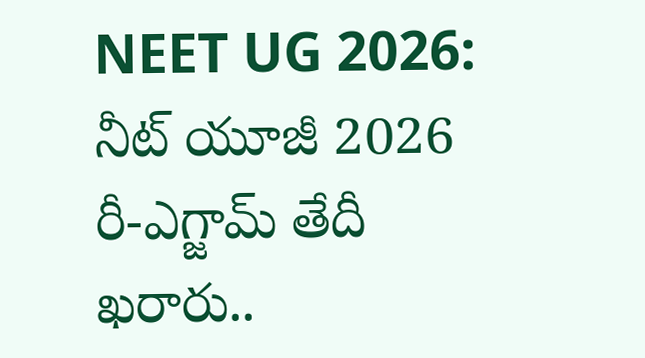NEET UG 2026: నీట్ యూజీ 2026 రీ-ఎగ్జామ్ తేదీ ఖరారు..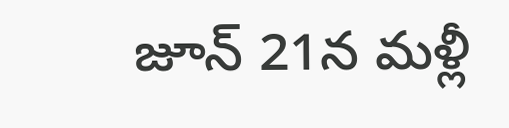జూన్ 21న మళ్లీ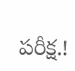పరీక్ష.!